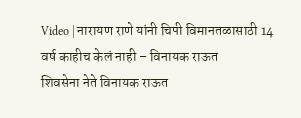Video | नारायण राणे यांनी चिपी विमानतळासाठी 14 वर्ष काहीच केलं नाही – विनायक राऊत
शिवसेना नेते विनायक राऊत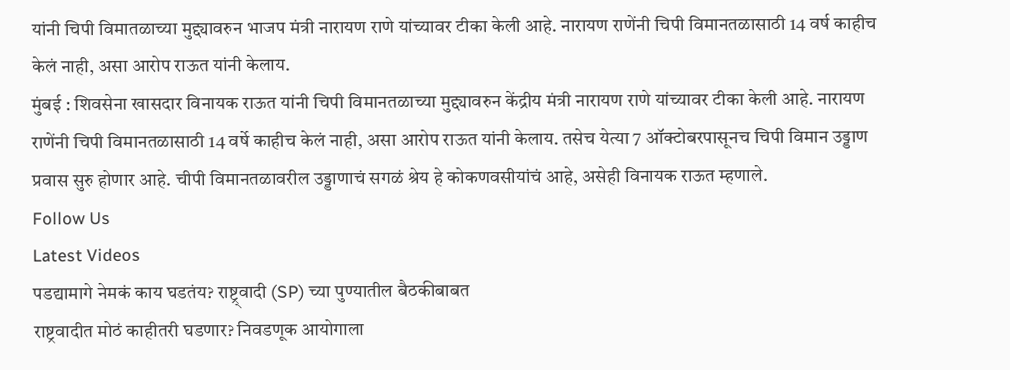यांनी चिपी विमातळाच्या मुद्द्यावरुन भाजप मंत्री नारायण राणे यांच्यावर टीका केली आहे. नारायण राणेंनी चिपी विमानतळासाठी 14 वर्ष काहीच केलं नाही, असा आरोप राऊत यांनी केलाय.
मुंबई : शिवसेना खासदार विनायक राऊत यांनी चिपी विमानतळाच्या मुद्द्यावरुन केंद्रीय मंत्री नारायण राणे यांच्यावर टीका केली आहे. नारायण राणेंनी चिपी विमानतळासाठी 14 वर्षे काहीच केलं नाही, असा आरोप राऊत यांनी केलाय. तसेच येत्या 7 ऑक्टोबरपासूनच चिपी विमान उड्डाण प्रवास सुरु होणार आहे. चीपी विमानतळावरील उड्डाणाचं सगळं श्रेय हे कोकणवसीयांचं आहे, असेही विनायक राऊत म्हणाले.
Follow Us
Latest Videos
पडद्यामागे नेमकं काय घडतंय? राष्ट्र्वादी (SP) च्या पुण्यातील बैठकीबाबत
राष्ट्रवादीत मोठं काहीतरी घडणार? निवडणूक आयोगाला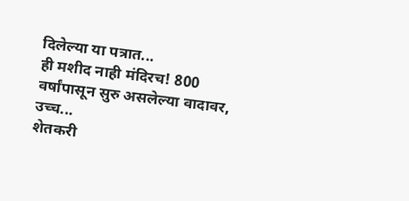दिलेल्या या पत्रात...
ही मशीद नाही मंदिरच! 800 वर्षांपासून सुरु असलेल्या वादावर, उच्च...
शेतकरी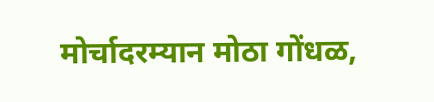मोर्चादरम्यान मोठा गोंधळ,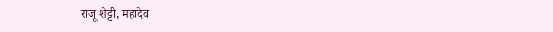राजू शेट्टी, महादेव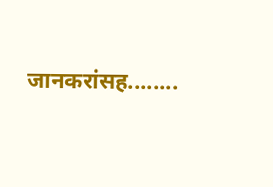जानकरांसह........